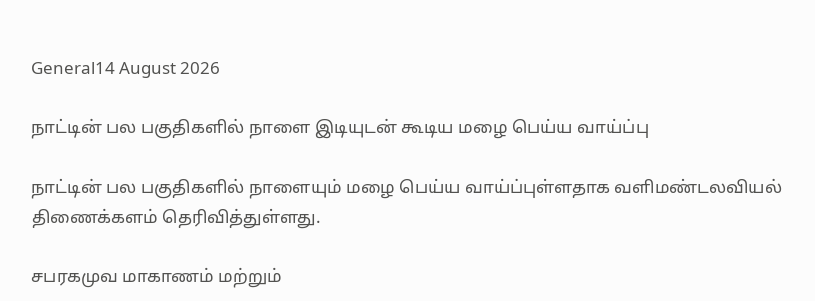General14 August 2026

நாட்டின் பல பகுதிகளில் நாளை இடியுடன் கூடிய மழை பெய்ய வாய்ப்பு

நாட்டின் பல பகுதிகளில் நாளையும் மழை பெய்ய வாய்ப்புள்ளதாக வளிமண்டலவியல் திணைக்களம் தெரிவித்துள்ளது.

சபரகமுவ மாகாணம் மற்றும்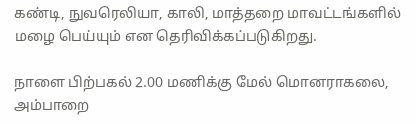கண்டி, நுவரெலியா, காலி, மாத்தறை மாவட்டங்களில் மழை பெய்யும் என தெரிவிக்கப்படுகிறது.

நாளை பிற்பகல் 2.00 மணிக்கு மேல் மொனராகலை, அம்பாறை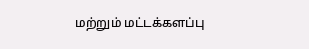மற்றும் மட்டக்களப்பு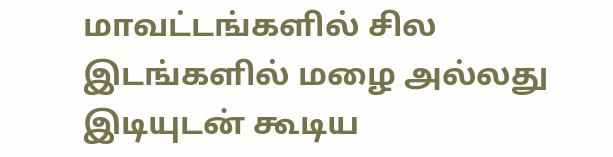மாவட்டங்களில் சில இடங்களில் மழை அல்லது இடியுடன் கூடிய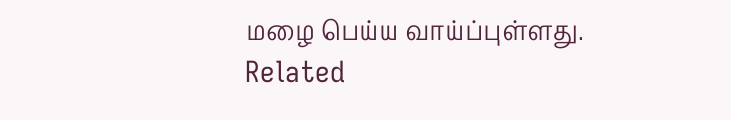மழை பெய்ய வாய்ப்புள்ளது.
Related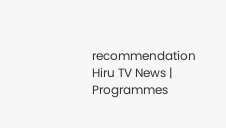recommendation
Hiru TV News | Programmes